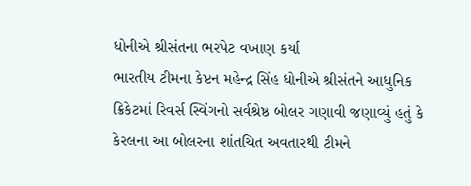ધોનીએ શ્રીસંતના ભરપેટ વખાણ કર્યા
ભારતીય ટીમના કેપ્ટન મહેન્દ્ર સિંહ ધોનીએ શ્રીસંતને આધુનિક ક્રિકેટમાં રિવર્સ સ્વિંગનો સર્વશ્રેષ્ઠ બોલર ગણાવી જણાવ્યું હતું કે કેરલના આ બોલરના શાંતચિત અવતારથી ટીમને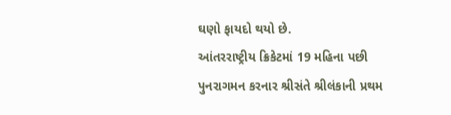ઘણો ફાયદો થયો છે.
આંતરરાષ્ટ્રીય ક્રિકેટમાં 19 મહિના પછી પુનરાગમન કરનાર શ્રીસંતે શ્રીલંકાની પ્રથમ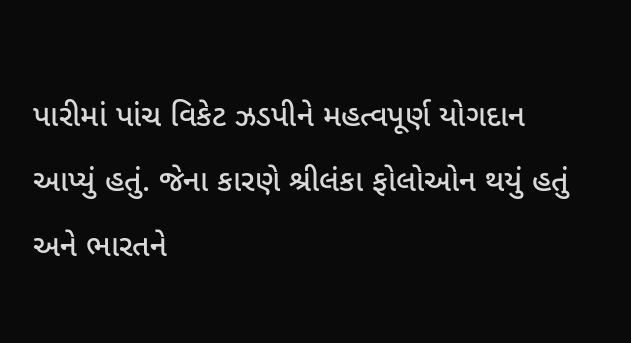પારીમાં પાંચ વિકેટ ઝડપીને મહત્વપૂર્ણ યોગદાન આપ્યું હતું. જેના કારણે શ્રીલંકા ફોલોઓન થયું હતું અને ભારતને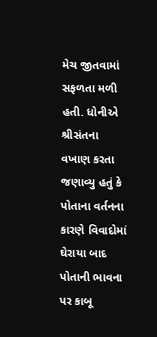મેચ જીતવામાં સફળતા મળી હતી. ધોનીએ શ્રીસંતના વખાણ કરતા જણાવ્યુ હતું કે પોતાના વર્તનના કારણે વિવાદોમાં ઘેરાયા બાદ પોતાની ભાવના પર કાબૂ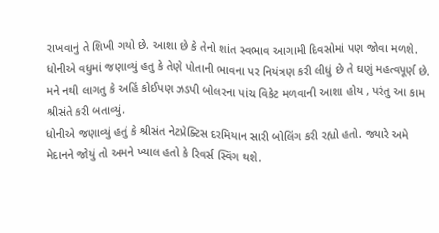રાખવાનું તે શિખી ગયો છે. આશા છે કે તેનો શાંત સ્વભાવ આગામી દિવસોમાં પણ જોવા મળશે.
ધોનીએ વધુમાં જણાવ્યું હતુ કે તેણે પોતાની ભાવના પર નિયંત્રણ કરી લીધું છે તે ઘણું મહત્વપૂર્ણ છે. મને નથી લાગતુ કે અહિં કોઈપણ ઝડપી બોલરના પાંચ વિકેટ મળવાની આશા હોય , પરંતુ આ કામ શ્રીસંતે કરી બતાવ્યું.
ધોનીએ જણાવ્યું હતું કે શ્રીસંત નેટપ્રેક્ટિસ દરમિયાન સારી બોલિંગ કરી રહ્યો હતો. જ્યારે અમે મેદાનને જોયું તો અમને ખ્યાલ હતો કે રિવર્સ સ્વિંગ થશે.